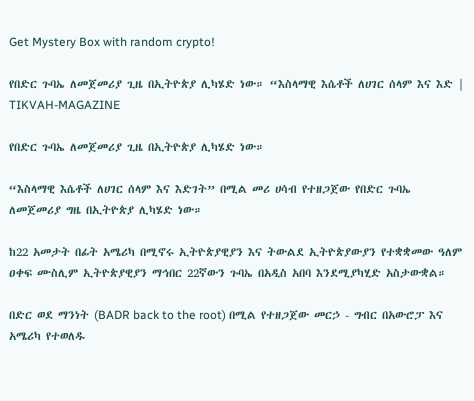Get Mystery Box with random crypto!

የበድር ጉባኤ ለመጀመሪያ ጊዜ በኢትዮጵያ ሊካሄድ ነው። “እስላማዊ እሴቶች ለሀገር ሰላም እና እድ | TIKVAH-MAGAZINE

የበድር ጉባኤ ለመጀመሪያ ጊዜ በኢትዮጵያ ሊካሄድ ነው።

“እስላማዊ እሴቶች ለሀገር ሰላም እና እድገት” በሚል መሪ ሀሳብ የተዘጋጀው የበድር ጉባኤ ለመጀመሪያ ግዜ በኢትዮጵያ ሊካሄድ ነው።

ከ22 አመታት በፊት አሜሪካ በሚኖሩ ኢትዮጵያዊያን እና ትውልደ ኢትዮጵያውያን የተቋቋመው ዓለም ዐቀፍ ሙስሊም ኢትዮጵያዊያን ማኅበር 22ኛውን ጉባኤ በአዲስ አበባ እንደሚያካሂድ አስታውቋል።

በድር ወደ ማንነት (BADR back to the root) በሚል የተዘጋጀው መርኃ - ግብር በአውሮፓ እና አሜሪካ የተወለዱ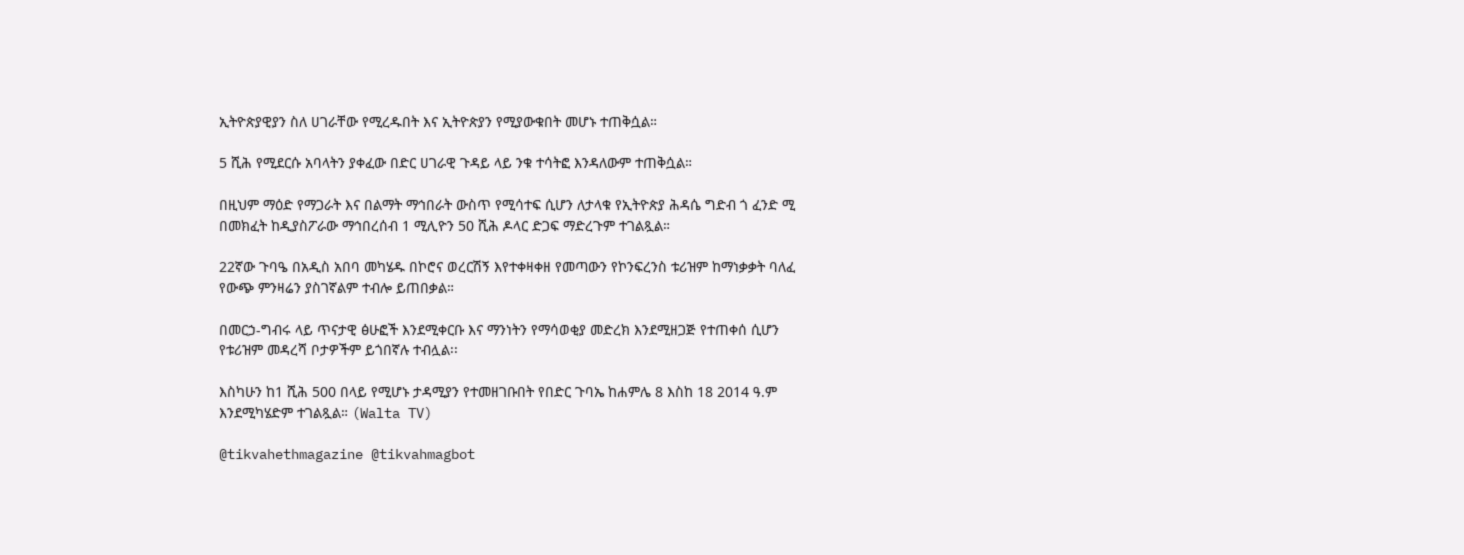ኢትዮጵያዊያን ስለ ሀገራቸው የሚረዱበት እና ኢትዮጵያን የሚያውቁበት መሆኑ ተጠቅሷል።

5 ሺሕ የሚደርሱ አባላትን ያቀፈው በድር ሀገራዊ ጉዳይ ላይ ንቁ ተሳትፎ እንዳለውም ተጠቅሷል።

በዚህም ማዕድ የማጋራት እና በልማት ማኅበራት ውስጥ የሚሳተፍ ሲሆን ለታላቁ የኢትዮጵያ ሕዳሴ ግድብ ጎ ፈንድ ሚ በመክፈት ከዲያስፖራው ማኅበረሰብ 1 ሚሊዮን 50 ሺሕ ዶላር ድጋፍ ማድረጉም ተገልጿል።

22ኛው ጉባዔ በአዲስ አበባ መካሄዱ በኮሮና ወረርሽኝ እየተቀዛቀዘ የመጣውን የኮንፍረንስ ቱሪዝም ከማነቃቃት ባለፈ የውጭ ምንዛሬን ያስገኛልም ተብሎ ይጠበቃል።

በመርኃ-ግብሩ ላይ ጥናታዊ ፅሁፎች እንደሚቀርቡ እና ማንነትን የማሳወቂያ መድረክ እንደሚዘጋጅ የተጠቀሰ ሲሆን የቱሪዝም መዳረሻ ቦታዎችም ይጎበኛሉ ተብሏል፡፡

እስካሁን ከ1 ሺሕ 500 በላይ የሚሆኑ ታዳሚያን የተመዘገቡበት የበድር ጉባኤ ከሐምሌ 8 እስከ 18 2014 ዓ.ም እንደሚካሄድም ተገልጿል። (Walta TV)

@tikvahethmagazine @tikvahmagbot